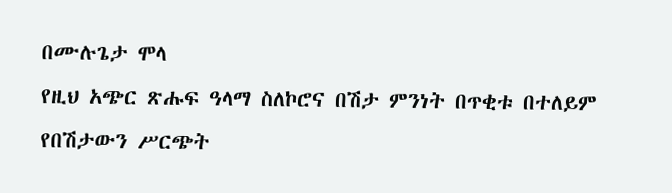በሙሉጌታ ሞላ
የዚህ አጭር ጽሑፍ ዓላማ ስለኮሮና በሽታ ምንነት በጥቂቱ በተለይም የበሽታውን ሥርጭት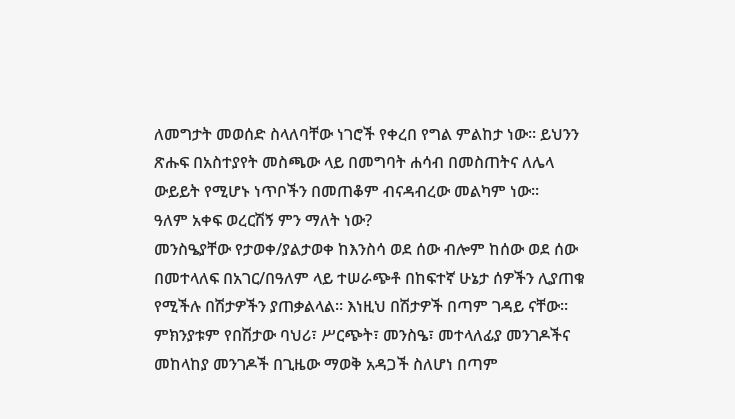ለመግታት መወሰድ ስላለባቸው ነገሮች የቀረበ የግል ምልከታ ነው፡፡ ይህንን ጽሑፍ በአስተያየት መስጫው ላይ በመግባት ሐሳብ በመስጠትና ለሌላ ውይይት የሚሆኑ ነጥቦችን በመጠቆም ብናዳብረው መልካም ነው፡፡
ዓለም አቀፍ ወረርሽኝ ምን ማለት ነው?
መንስዔያቸው የታወቀ/ያልታወቀ ከእንስሳ ወደ ሰው ብሎም ከሰው ወደ ሰው በመተላለፍ በአገር/በዓለም ላይ ተሠራጭቶ በከፍተኛ ሁኔታ ሰዎችን ሊያጠቁ የሚችሉ በሽታዎችን ያጠቃልላል፡፡ እነዚህ በሽታዎች በጣም ገዳይ ናቸው፡፡ ምክንያቱም የበሽታው ባህሪ፣ ሥርጭት፣ መንስዔ፣ መተላለፊያ መንገዶችና መከላከያ መንገዶች በጊዜው ማወቅ አዳጋች ስለሆነ በጣም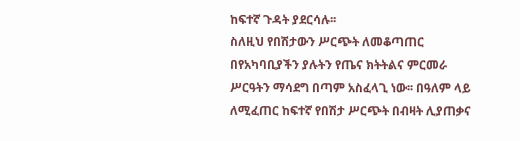ከፍተኛ ጉዳት ያደርሳሉ፡፡
ስለዚህ የበሽታውን ሥርጭት ለመቆጣጠር በየአካባቢያችን ያሉትን የጤና ክትትልና ምርመራ ሥርዓትን ማሳደግ በጣም አስፈላጊ ነው፡፡ በዓለም ላይ ለሚፈጠር ከፍተኛ የበሽታ ሥርጭት በብዛት ሊያጠቃና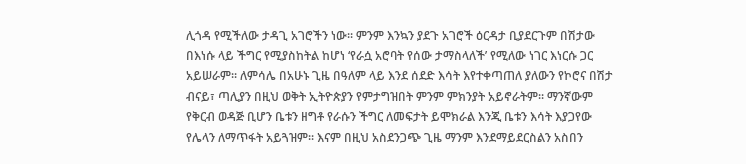ሊጎዳ የሚችለው ታዳጊ አገሮችን ነው፡፡ ምንም እንኳን ያደጉ አገሮች ዕርዳታ ቢያደርጉም በሽታው በእነሱ ላይ ችግር የሚያስከትል ከሆነ ‘የራሷ አሮባት የሰው ታማስላለች’ የሚለው ነገር እነርሱ ጋር አይሠራም፡፡ ለምሳሌ በአሁኑ ጊዜ በዓለም ላይ እንደ ሰደድ እሳት እየተቀጣጠለ ያለውን የኮሮና በሽታ ብናይ፣ ጣሊያን በዚህ ወቅት ኢትዮጵያን የምታግዝበት ምንም ምክንያት አይኖራትም፡፡ ማንኛውም የቅርብ ወዳጅ ቢሆን ቤቱን ዘግቶ የራሱን ችግር ለመፍታት ይሞክራል እንጂ ቤቱን እሳት እያጋየው የሌላን ለማጥፋት አይጓዝም፡፡ እናም በዚህ አስደንጋጭ ጊዜ ማንም እንደማይደርስልን አስበን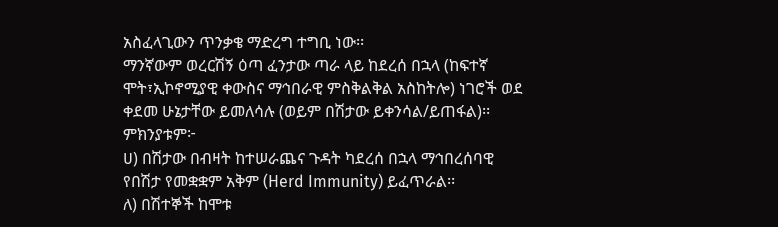አስፈላጊውን ጥንቃቄ ማድረግ ተግቢ ነው፡፡
ማንኛውም ወረርሽኝ ዕጣ ፈንታው ጣራ ላይ ከደረሰ በኋላ (ከፍተኛ ሞት፣ኢኮኖሚያዊ ቀውስና ማኅበራዊ ምስቅልቅል አስከትሎ) ነገሮች ወደ ቀደመ ሁኔታቸው ይመለሳሉ (ወይም በሽታው ይቀንሳል/ይጠፋል)፡፡
ምክንያቱም፦
ሀ) በሽታው በብዛት ከተሠራጨና ጉዳት ካደረሰ በኋላ ማኅበረሰባዊ የበሽታ የመቋቋም አቅም (Herd Immunity) ይፈጥራል፡፡
ለ) በሽተኞች ከሞቱ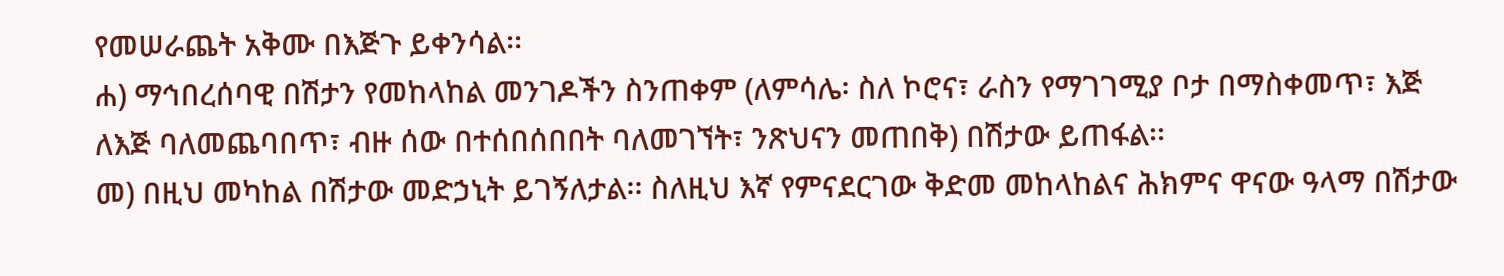የመሠራጨት አቅሙ በእጅጉ ይቀንሳል፡፡
ሐ) ማኅበረሰባዊ በሽታን የመከላከል መንገዶችን ስንጠቀም (ለምሳሌ፡ ስለ ኮሮና፣ ራስን የማገገሚያ ቦታ በማስቀመጥ፣ እጅ ለእጅ ባለመጨባበጥ፣ ብዙ ሰው በተሰበሰበበት ባለመገኘት፣ ንጽህናን መጠበቅ) በሽታው ይጠፋል፡፡
መ) በዚህ መካከል በሽታው መድኃኒት ይገኝለታል፡፡ ስለዚህ እኛ የምናደርገው ቅድመ መከላከልና ሕክምና ዋናው ዓላማ በሽታው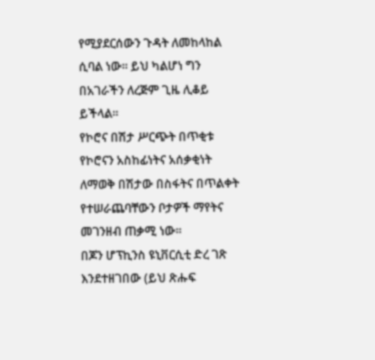የሚያደርሰውን ጉዳት ለመከላከል ሲባል ነው፡፡ ይህ ካልሆነ ግን በአገራችን ለረጅም ጊዜ ሊቆይ ይችላል፡፡
የኮሮና በሽታ ሥርጭት በጥቂቱ
የኮሮናን አስከፊነትና አሰቃቂነት ለማወቅ በሽታው በስፋትና በጥልቀት የተሠራጨባቸውን ቦታዎች ማየትና መገንዘብ ጠቃሚ ነው፡፡
በጆን ሆፕኪንስ ዩኒቨርሲቲ ድረ ገጽ እንደተዘገበው (ይህ ጽሑፍ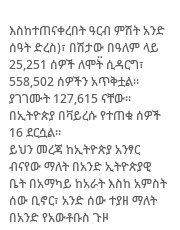እስከተጠናቀረበት ዓርብ ምሽት አንድ ሰዓት ድረስ)፣ በሽታው በዓለም ላይ 25,251 ሰዎች ለሞት፟ ሲዳርግ፣ 558,502 ሰዎችን አጥቅቷል፡፡ ያገገሙት 127,615 ናቸው፡፡ በኢትዮጵያ በቫይረሱ የተጠቁ ሰዎች 16 ደርሷል፡፡
ይህን መረጃ ከኢትዮጵያ አንፃር ብናየው ማለት በአንድ ኢትዮጵያዊ ቤት በአማካይ ከአራት እስከ አምስት ሰው ቢኖር፣ አንድ ሰው ተያዘ ማለት በአንድ የአውቶቡስ ጉዞ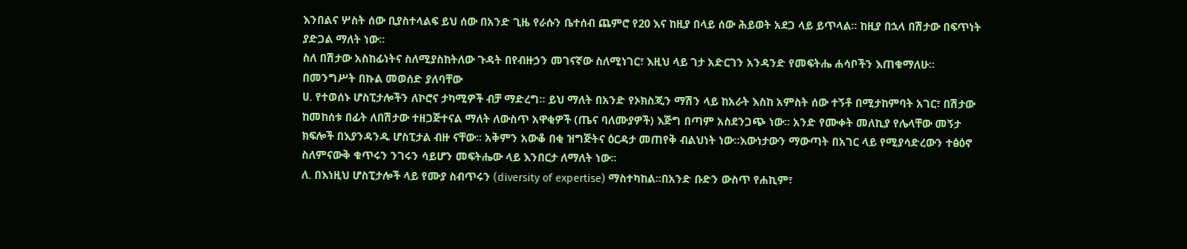እንበልና ሦስት ሰው ቢያስተላልፍ ይህ ሰው በአንድ ጊዜ የራሱን ቤተሰብ ጨምሮ የ20 እና ከዚያ በላይ ሰው ሕይወት አደጋ ላይ ይጥላል፡፡ ከዚያ በኋላ በሽታው በፍጥነት ያድጋል ማለት ነው፡፡
ስለ በሽታው አስከፊነትና ስለሚያስከትለው ጉዳት በየብዙኃን መገናኛው ስለሚነገር፣ እዚህ ላይ ገታ አድርገን አንዳንድ የመፍትሔ ሐሳቦችን እጠቁማለሁ፡፡
በመንግሥት በኩል መወሰድ ያለባቸው
ሀ. የተወሰኑ ሆስፒታሎችን ለኮሮና ታካሚዎች ብቻ ማድረግ፡፡ ይህ ማለት በአንድ የኦክስጂን ማሽን ላይ ከአራት እስከ አምስት ሰው ተኝቶ በሚታከምባት አገር፣ በሽታው ከመከሰቱ በፊት ለበሽታው ተዘጋጅተናል ማለት ለውስጥ አዋቂዎች (ጤና ባለሙያዎች) እጅግ በጣም አስደንጋጭ ነው፡፡ አንድ የሙቀት መለኪያ የሌላቸው መኝታ ክፍሎች በእያንዳንዱ ሆስፒታል ብዙ ናቸው፡፡ አቅምን አውቆ በቂ ዝግጅትና ዕርዳታ መጠየቅ ብልህነት ነው፡፡እውነታውን ማውጣት በአገር ላይ የሚያሳድረውን ተፅዕኖ ስለምናውቅ ቁጥሩን ንገሩን ሳይሆን መፍትሔው ላይ እንበርታ ለማለት ነው፡፡
ለ. በእነዚህ ሆስፒታሎች ላይ የሙያ ስብጥሩን (diversity of expertise) ማስተካከል፡፡በአንድ ቡድን ውስጥ የሐኪም፣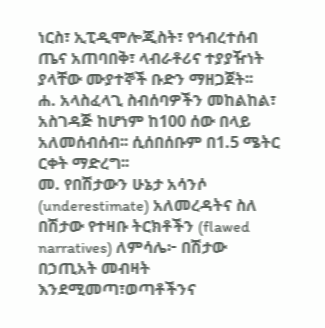ነርስ፣ ኢፒዲሞሎጂስት፣ የኅብረተሰብ ጤና አጠባበቅ፣ ላብራቶሪና ተያያዥነት ያላቸው ሙያተኞች ቡድን ማዘጋጀት፡፡
ሐ. አላስፈላጊ ስብሰባዎችን መከልከል፣ አስገዳጅ ከሆነም ከ100 ሰው በላይ አለመሰብሰብ፡፡ ሲሰበሰቡም በ1.5 ሜትር ርቀት ማድረግ፡፡
መ. የበሽታውን ሁኔታ አሳንሶ (underestimate) አለመረዳትና ስለ በሽታው የተዛቡ ትርክቶችን (flawed narratives) ለምሳሌ፦ በሽታው በኃጢአት መብዛት እንደሚመጣ፣ወጣቶችንና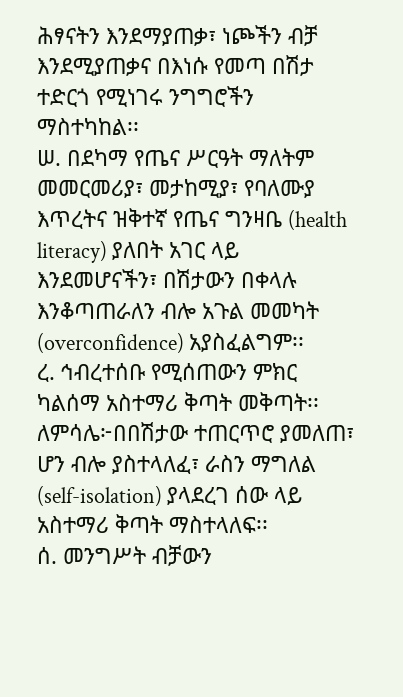ሕፃናትን እንደማያጠቃ፣ ነጮችን ብቻ እንደሚያጠቃና በእነሱ የመጣ በሽታ ተድርጎ የሚነገሩ ንግግሮችን ማስተካከል፡፡
ሠ. በደካማ የጤና ሥርዓት ማለትም መመርመሪያ፣ መታከሚያ፣ የባለሙያ እጥረትና ዝቅተኛ የጤና ግንዛቤ (health literacy) ያለበት አገር ላይ እንደመሆናችን፣ በሽታውን በቀላሉ እንቆጣጠራለን ብሎ አጉል መመካት (overconfidence) አያስፈልግም፡፡
ረ. ኅብረተሰቡ የሚሰጠውን ምክር ካልሰማ አስተማሪ ቅጣት መቅጣት፡፡ ለምሳሌ፦በበሽታው ተጠርጥሮ ያመለጠ፣ ሆን ብሎ ያስተላለፈ፣ ራስን ማግለል (self-isolation) ያላደረገ ሰው ላይ አስተማሪ ቅጣት ማስተላለፍ፡፡
ሰ. መንግሥት ብቻውን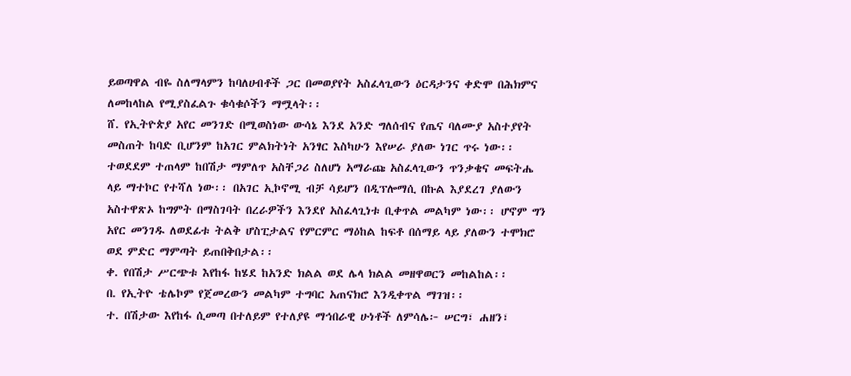ይወጣዋል ብዬ ስለማላምን ከባለሀብቶች ጋር በመወያየት አስፈላጊውን ዕርዳታንና ቀድሞ በሕክምና ለመከላከል የሚያስፈልጉ ቁሳቁሶችን ማሟላት፡፡
ሸ. የኢትዮጵያ አየር መንገድ በሚወስነው ውሳኔ እንደ አንድ ግለሰብና የጤና ባለሙያ አስተያየት መስጠት ከባድ ቢሆንም ከአገር ምልክትነት አንፃር እስካሁን እየሠራ ያለው ነገር ጥሩ ነው፡፡ ተወደደም ተጠላም ከበሽታ ማምለጥ አስቸጋሪ ስለሆነ አማራጩ አስፈላጊውን ጥንቃቄና መፍትሔ ላይ ማተኮር የተሻለ ነው፡፡ በአገር ኢኮኖሚ ብቻ ሳይሆን በዲፕሎማሲ በኩል እያደረገ ያለውን አስተዋጽኦ ከግምት በማስገባት በረራዎችን እንደየ አስፈላጊነቱ ቢቀጥል መልካም ነው፡፡ ሆኖም ግን አየር መንገዱ ለወደፊቱ ትልቅ ሆስፒታልና የምርምር ማዕከል ከፍቶ በሰማይ ላይ ያለውን ተሞክሮ ወደ ምድር ማምጣት ይጠበቅበታል፡፡
ቀ. የበሽታ ሥርጭቱ እየከፋ ከሄደ ከአንድ ክልል ወደ ሌላ ክልል መዘዋወርን መከልከል፡፡
በ. የኢትዮ ቴሌኮም የጀመረውን መልካም ተግባር አጠናክሮ እንዲቀጥል ማገዝ፡፡
ተ. በሽታው እየከፋ ሲመጣ በተለይም የተለያዩ ማኅበራዊ ሁነቶች ለምሳሌ፦ ሠርግ፣ ሐዘን፣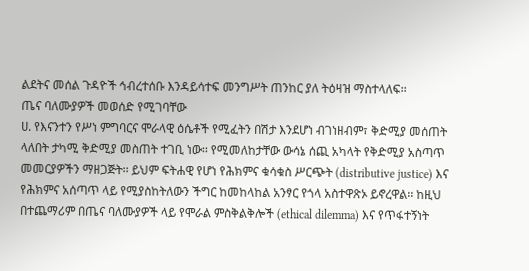ልደትና መሰል ጉዳዮች ኅብረተሰቡ እንዳይሳተፍ መንግሥት ጠንከር ያለ ትዕዛዝ ማስተላለፍ፡፡
ጤና ባለሙያዎች መወሰድ የሚገባቸው
ሀ. የእናንተን የሥነ ምግባርና ሞራላዊ ዕሴቶች የሚፈትን በሽታ እንደሆነ ብገነዘብም፣ ቅድሚያ መሰጠት ላለበት ታካሚ ቅድሚያ መስጠት ተገቢ ነው፡፡ የሚመለከታቸው ውሳኔ ሰጪ አካላት የቅድሚያ አስጣጥ መመርያዎችን ማዘጋጅት፡፡ ይህም ፍትሐዊ የሆነ የሕክምና ቁሳቁስ ሥርጭት (distributive justice) እና የሕክምና አሰጣጥ ላይ የሚያስከትለውን ችግር ከመከላከል አንፃር የጎላ አስተዋጽኦ ይኖረዋል፡፡ ከዚህ በተጨማሪም በጤና ባለሙያዎች ላይ የሞራል ምስቅልቅሎች (ethical dilemma) እና የጥፋተኝነት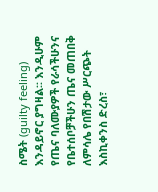ስሜት (guilty feeling) እንዳይኖር ያግዛል፡፡ እንዲሁም የጤና ባለሙያዎች የራሳችሁንና የቤተሰቦቻችሁን ጤና መጠበቅ ለምሳሌ የበሽታው ሥርጭት እስኪቀንስ ድረስ፣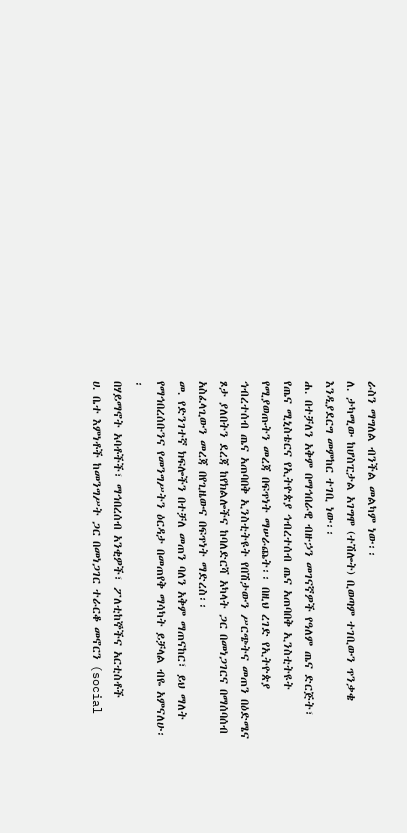ራስን ማግለል ብንችል መልካም ነው፡፡
ለ. ታካሚው ከሆስፒታል አገግሞ (ተሽሎት) ቢወጣም ተገቢውን ጥንቃቄ እንዲያደርግ መምከር ተገቢ ነው፡፡
ሐ. በተቻለን አቅም በማኅበራዊ ብዙኃን መገናኛዎች የዓለም ጤና ድርጅት፣ የጤና ሚኒስቴርና የኢትዮጵያ ኅብረተሰብ ጤና አጠባበቅ ኢንስቲትዩት የሚያወጡትን መረጃ በፍጥነት ማሠራጨት፡፡ በዚህ ረገድ የኢትዮጵያ ኅብረተሰብ ጤና አጠባበቅ ኢንስቲትዩት የበሽታውን ሥርጭትና መጠን በዕድሜና ጾታ ያለበትን ደረጃ ከየክልሎችና ከባለድርሻ አካላት ጋር በመነጋገርና በማሰባሰብ አስፈላጊውን መረጃ በየጊዜውና በፍጥነት ማድረስ፡፡
መ. የድንገተኛ ክፍሎችን በተቻለ መጠን ባለን አቅም ማጠናከር፣ ይህ ማለት የማኅበረሰቡንና የመንግሥትን ዕርዳታ በመጠየቅ ማሳካት ይቻላል ብዬ አምናለሁ፡፡
በሃይማኖት አባቶችች፣ ማኅበረሰብ አንቂዎች፣ ፖለቲከኞችና አርቲስቶች
ሀ. ቤተ እምነቶች ከመንግሥት ጋር በመነጋገር ተራርቆ መኖርን (social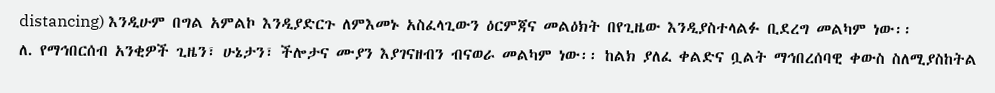distancing) እንዲሁም በግል አምልኮ እንዲያድርጉ ለምእመኑ አስፈላጊውን ዕርምጃና መልዕክት በየጊዜው እንዲያስተላልፉ ቢደረግ መልካም ነው፡፡
ለ. የማኅበርሰብ አንቂዎች ጊዜን፣ ሁኔታን፣ ችሎታና ሙያን እያገናዘብን ብናወራ መልካም ነው፡፡ ከልክ ያለፈ ቀልድና ቧልት ማኅበረሰባዊ ቀውስ ስለሚያስከትል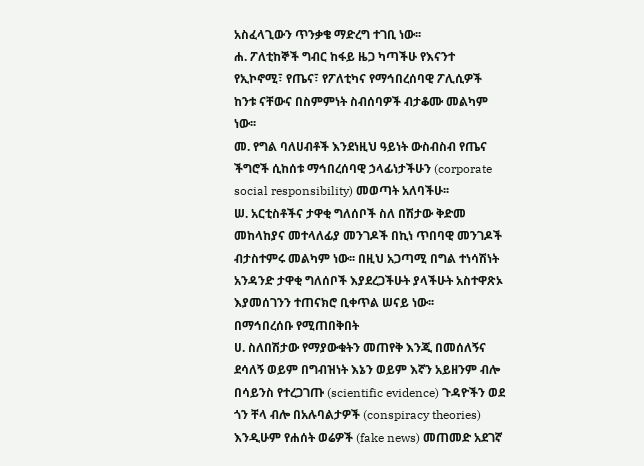አስፈላጊውን ጥንቃቄ ማድረግ ተገቢ ነው፡፡
ሐ. ፖለቲከኞች ግብር ከፋይ ዜጋ ካጣችሁ የእናንተ የኢኮኖሚ፣ የጤና፣ የፖለቲካና የማኅበረሰባዊ ፖሊሲዎች ከንቱ ናቸውና በስምምነት ስብሰባዎች ብታቆሙ መልካም ነው፡፡
መ. የግል ባለሀብቶች እንደነዚህ ዓይነት ውስብስብ የጤና ችግሮች ሲከሰቱ ማኅበረሰባዊ ኃላፊነታችሁን (corporate social responsibility) መወጣት አለባችሁ፡፡
ሠ. አርቲስቶችና ታዋቂ ግለሰቦች ስለ በሽታው ቅድመ መከላከያና መተላለፊያ መንገዶች በኪነ ጥበባዊ መንገዶች ብታስተምሩ መልካም ነው፡፡ በዚህ አጋጣሚ በግል ተነሳሽነት አንዳንድ ታዋቂ ግለሰቦች እያደረጋችሁት ያላችሁት አስተዋጽኦ እያመሰገንን ተጠናክሮ ቢቀጥል ሠናይ ነው፡፡
በማኅበረሰቡ የሚጠበቅበት
ሀ. ስለበሽታው የማያውቁትን መጠየቅ እንጂ በመሰለኝና ደሳለኝ ወይም በግብዝነት እኔን ወይም እኛን አይዘንም ብሎ በሳይንስ የተረጋገጡ (scientific evidence) ጉዳዮችን ወደ ጎን ቸላ ብሎ በአሉባልታዎች (conspiracy theories) እንዲሁም የሐሰት ወሬዎች (fake news) መጠመድ አደገኛ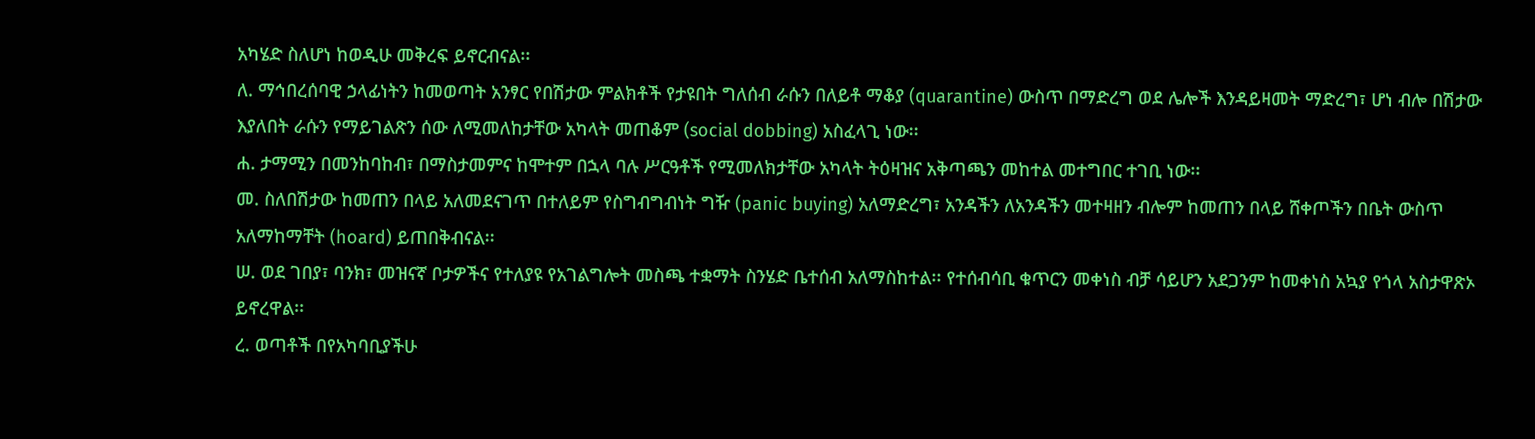አካሄድ ስለሆነ ከወዲሁ መቅረፍ ይኖርብናል፡፡
ለ. ማኅበረሰባዊ ኃላፊነትን ከመወጣት አንፃር የበሽታው ምልክቶች የታዩበት ግለሰብ ራሱን በለይቶ ማቆያ (quarantine) ውስጥ በማድረግ ወደ ሌሎች እንዳይዛመት ማድረግ፣ ሆነ ብሎ በሽታው እያለበት ራሱን የማይገልጽን ሰው ለሚመለከታቸው አካላት መጠቆም (social dobbing) አስፈላጊ ነው፡፡
ሐ. ታማሚን በመንከባከብ፣ በማስታመምና ከሞተም በኋላ ባሉ ሥርዓቶች የሚመለክታቸው አካላት ትዕዛዝና አቅጣጫን መከተል መተግበር ተገቢ ነው፡፡
መ. ስለበሽታው ከመጠን በላይ አለመደናገጥ በተለይም የስግብግብነት ግዥ (panic buying) አለማድረግ፣ አንዳችን ለአንዳችን መተዛዘን ብሎም ከመጠን በላይ ሸቀጦችን በቤት ውስጥ አለማከማቸት (hoard) ይጠበቅብናል፡፡
ሠ. ወደ ገበያ፣ ባንክ፣ መዝናኛ ቦታዎችና የተለያዩ የአገልግሎት መስጫ ተቋማት ስንሄድ ቤተሰብ አለማስከተል፡፡ የተሰብሳቢ ቁጥርን መቀነስ ብቻ ሳይሆን አደጋንም ከመቀነስ አኳያ የጎላ አስታዋጽኦ ይኖረዋል፡፡
ረ. ወጣቶች በየአካባቢያችሁ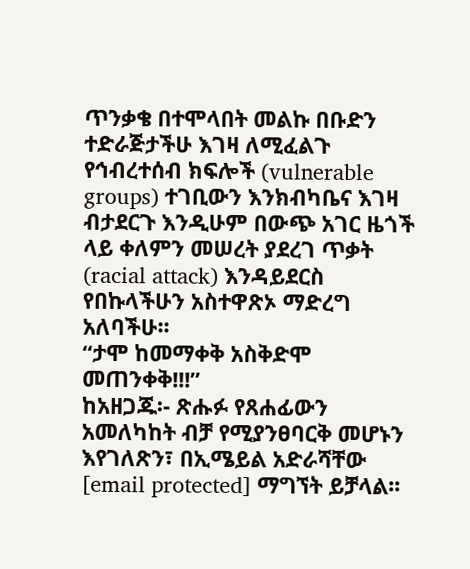ጥንቃቄ በተሞላበት መልኩ በቡድን ተድራጅታችሁ እገዛ ለሚፈልጉ የኅብረተሰብ ክፍሎች (vulnerable groups) ተገቢውን እንክብካቤና እገዛ ብታደርጉ እንዲሁም በውጭ አገር ዜጎች ላይ ቀለምን መሠረት ያደረገ ጥቃት (racial attack) እንዳይደርስ የበኩላችሁን አስተዋጽኦ ማድረግ አለባችሁ፡፡
“ታሞ ከመማቀቅ አስቅድሞ መጠንቀቅ!!!”
ከአዘጋጁ፡- ጽሑፉ የጸሐፊውን አመለካከት ብቻ የሚያንፀባርቅ መሆኑን እየገለጽን፣ በኢሜይል አድራሻቸው [email protected] ማግኘት ይቻላል፡፡